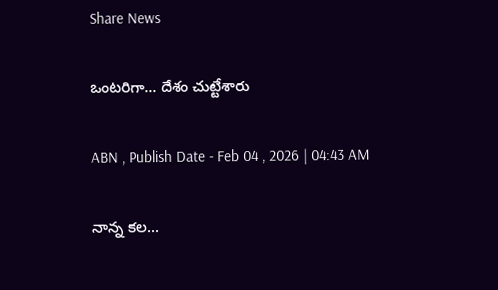Share News

ఒంటరిగా... దేశం చుట్టేశారు

ABN , Publish Date - Feb 04 , 2026 | 04:43 AM

నాన్న కల...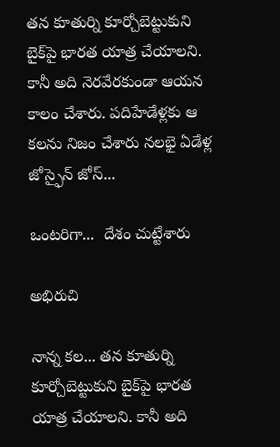తన కూతుర్ని కూర్చోబెట్టుకుని బైక్‌పై భారత యాత్ర చేయాలని. కానీ అది నెరవేరకుండా ఆయన కాలం చేశారు. పదిహేడేళ్లకు ఆ కలను నిజం చేశారు నలభై ఏడేళ్ల జోస్ఫైన్‌ జోస్‌...

ఒంటరిగా...  దేశం చుట్టేశారు

అభిరుచి

నాన్న కల... తన కూతుర్ని కూర్చోబెట్టుకుని బైక్‌పై భారత యాత్ర చేయాలని. కానీ అది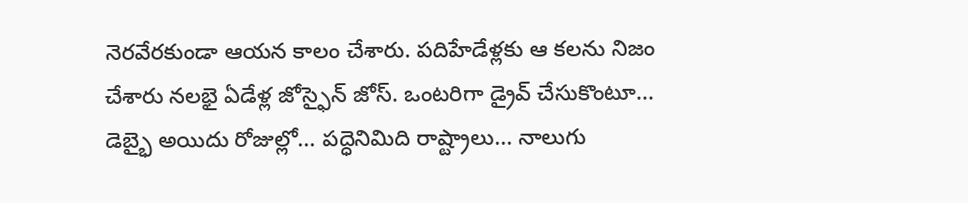నెరవేరకుండా ఆయన కాలం చేశారు. పదిహేడేళ్లకు ఆ కలను నిజం చేశారు నలభై ఏడేళ్ల జోస్ఫైన్‌ జోస్‌. ఒంటరిగా డ్రైవ్‌ చేసుకొంటూ... డెబ్భై అయిదు రోజుల్లో... పద్ధెనిమిది రాష్ట్రాలు... నాలుగు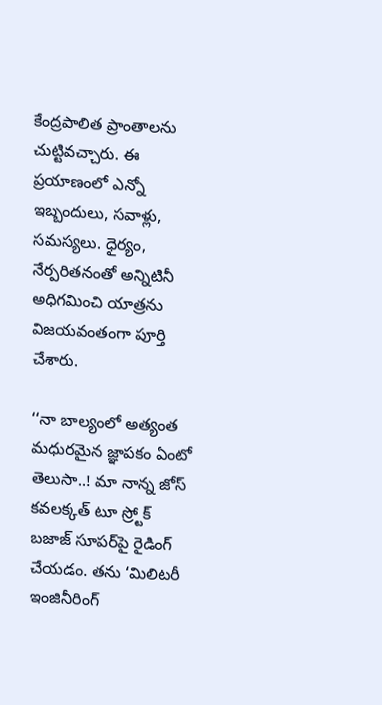కేంద్రపాలిత ప్రాంతాలను చుట్టివచ్చారు. ఈ ప్రయాణంలో ఎన్నో ఇబ్బందులు, సవాళ్లు, సమస్యలు. ధైర్యం, నేర్పరితనంతో అన్నిటినీ అధిగమించి యాత్రను విజయవంతంగా పూర్తి చేశారు.

‘‘నా బాల్యంలో అత్యంత మధురమైన జ్ఞాపకం ఏంటో తెలుసా..! మా నాన్న జోస్‌ కవలక్కత్‌ టూ స్ర్టోక్‌ బజాజ్‌ సూపర్‌పై రైడింగ్‌ చేయడం. తను ‘మిలిటరీ ఇంజినీరింగ్‌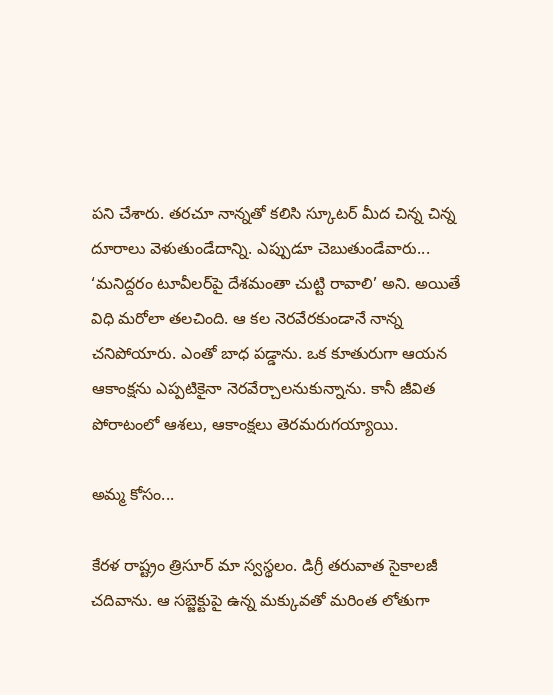పని చేశారు. తరచూ నాన్నతో కలిసి స్కూటర్‌ మీద చిన్న చిన్న దూరాలు వెళుతుండేదాన్ని. ఎప్పుడూ చెబుతుండేవారు... ‘మనిద్దరం టూవీలర్‌పై దేశమంతా చుట్టి రావాలి’ అని. అయితే విధి మరోలా తలచింది. ఆ కల నెరవేరకుండానే నాన్న చనిపోయారు. ఎంతో బాధ పడ్డాను. ఒక కూతురుగా ఆయన ఆకాంక్షను ఎప్పటికైనా నెరవేర్చాలనుకున్నాను. కానీ జీవిత పోరాటంలో ఆశలు, ఆకాంక్షలు తెరమరుగయ్యాయి.

అమ్మ కోసం...

కేరళ రాష్ట్రం త్రిసూర్‌ మా స్వస్థలం. డిగ్రీ తరువాత సైకాలజీ చదివాను. ఆ సబ్జెక్టుపై ఉన్న మక్కువతో మరింత లోతుగా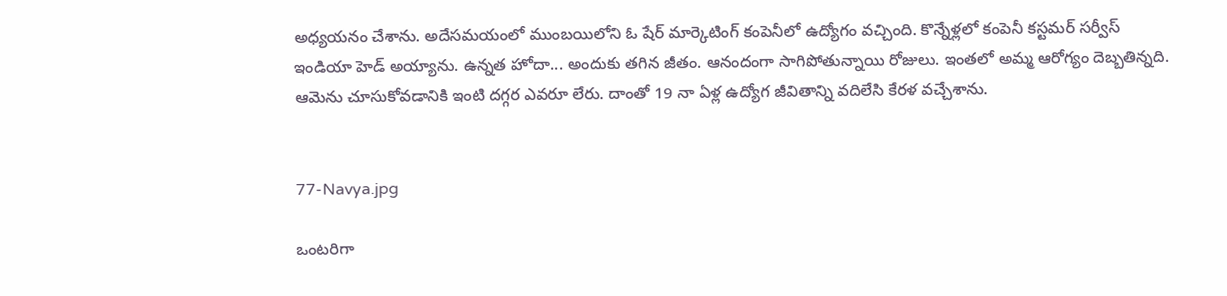అధ్యయనం చేశాను. అదేసమయంలో ముంబయిలోని ఓ షేర్‌ మార్కెటింగ్‌ కంపెనీలో ఉద్యోగం వచ్చింది. కొన్నేళ్లలో కంపెనీ కస్టమర్‌ సర్వీస్‌ ఇండియా హెడ్‌ అయ్యాను. ఉన్నత హోదా... అందుకు తగిన జీతం. ఆనందంగా సాగిపోతున్నాయి రోజులు. ఇంతలో అమ్మ ఆరోగ్యం దెబ్బతిన్నది. ఆమెను చూసుకోవడానికి ఇంటి దగ్గర ఎవరూ లేరు. దాంతో 19 నా ఏళ్ల ఉద్యోగ జీవితాన్ని వదిలేసి కేరళ వచ్చేశాను.


77-Navya.jpg

ఒంటరిగా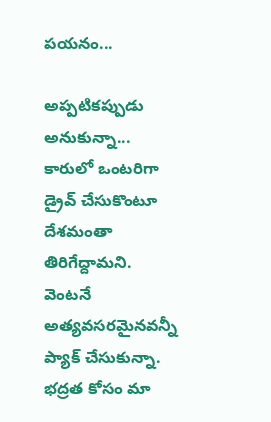పయనం...

అప్పటికప్పుడు అనుకున్నా... కారులో ఒంటరిగా డ్రైవ్‌ చేసుకొంటూ దేశమంతా తిరిగేద్దామని. వెంటనే అత్యవసరమైనవన్నీ ప్యాక్‌ చేసుకున్నా. భద్రత కోసం మా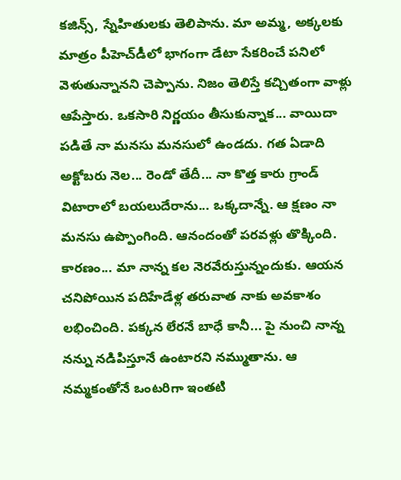కజిన్స్‌, స్నేహితులకు తెలిపాను. మా అమ్మ, అక్కలకు మాత్రం పీహెచ్‌డీలో భాగంగా డేటా సేకరించే పనిలో వెళుతున్నానని చెప్పాను. నిజం తెలిస్తే కచ్చితంగా వాళ్లు ఆపేస్తారు. ఒకసారి నిర్ణయం తీసుకున్నాక... వాయిదా పడితే నా మనసు మనసులో ఉండదు. గత ఏడాది అక్టోబరు నెల... రెండో తేదీ... నా కొత్త కారు గ్రాండ్‌ విటారాలో బయలుదేరాను... ఒక్కదాన్నే. ఆ క్షణం నా మనసు ఉప్పొంగింది. ఆనందంతో పరవళ్లు తొక్కింది. కారణం... మా నాన్న కల నెరవేరుస్తున్నందుకు. ఆయన చనిపోయిన పదిహేడేళ్ల తరువాత నాకు అవకాశం లభించింది. పక్కన లేరనే బాధే కానీ... పై నుంచి నాన్న నన్ను నడిపిస్తూనే ఉంటారని నమ్ముతాను. ఆ నమ్మకంతోనే ఒంటరిగా ఇంతటి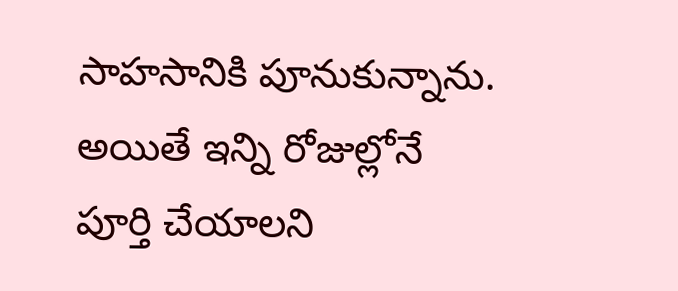సాహసానికి పూనుకున్నాను. అయితే ఇన్ని రోజుల్లోనే పూర్తి చేయాలని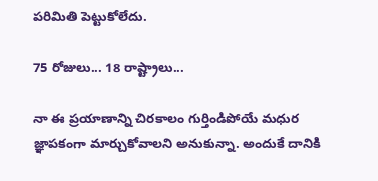పరిమితి పెట్టుకోలేదు.

75 రోజులు... 18 రాష్ట్రాలు...

నా ఈ ప్రయాణాన్ని చిరకాలం గుర్తిండిపోయే మధుర జ్ఞాపకంగా మార్చుకోవాలని అనుకున్నా. అందుకే దానికి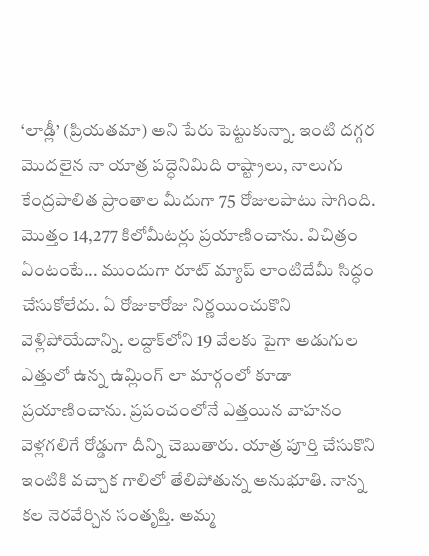‘లాడ్లీ’ (ప్రియతమా) అని పేరు పెట్టుకున్నా. ఇంటి దగ్గర మొదలైన నా యాత్ర పద్ధెనిమిది రాష్ట్రాలు, నాలుగు కేంద్రపాలిత ప్రాంతాల మీదుగా 75 రోజులపాటు సాగింది. మొత్తం 14,277 కిలోమీటర్లు ప్రయాణించాను. విచిత్రం ఏంటంటే... ముందుగా రూట్‌ మ్యాప్‌ లాంటిదేమీ సిద్ధం చేసుకోలేదు. ఏ రోజుకారోజు నిర్ణయించుకొని వెళ్లిపోయేదాన్ని. లద్దాక్‌లోని 19 వేలకు పైగా అడుగుల ఎత్తులో ఉన్న ఉమ్లింగ్‌ లా మార్గంలో కూడా ప్రయాణించాను. ప్రపంచంలోనే ఎత్తయిన వాహనం వెళ్లగలిగే రోడ్డుగా దీన్ని చెబుతారు. యాత్ర పూర్తి చేసుకొని ఇంటికి వచ్చాక గాలిలో తేలిపోతున్న అనుభూతి. నాన్న కల నెరవేర్చిన సంతృప్తి. అమ్మ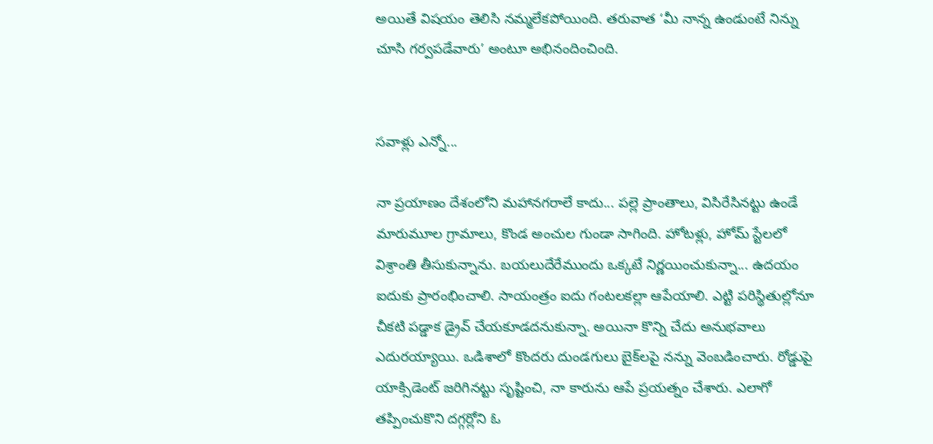అయితే విషయం తెలిసి నమ్మలేకపోయింది. తరువాత ‘మీ నాన్న ఉండుంటే నిన్ను చూసి గర్వపడేవారు’ అంటూ అభినందించింది.


సవాళ్లు ఎన్నో...

నా ప్రయాణం దేశంలోని మహానగరాలే కాదు... పల్లె ప్రాంతాలు, విసిరేసినట్టు ఉండే మారుమూల గ్రామాలు, కొండ అంచుల గుండా సాగింది. హోటళ్లు, హోమ్‌ స్టేలలో విశ్రాంతి తీసుకున్నాను. బయలుదేరేముందు ఒక్కటే నిర్ణయించుకున్నా... ఉదయం ఐదుకు ప్రారంభించాలి. సాయంత్రం ఐదు గంటలకల్లా ఆపేయాలి. ఎట్టి పరిస్థితుల్లోనూ చీకటి పడ్డాక డ్రైవ్‌ చేయకూడదనుకున్నా. అయినా కొన్ని చేదు అనుభవాలు ఎదురయ్యాయి. ఒడిశాలో కొందరు దుండగులు బైక్‌లపై నన్ను వెంబడించారు. రోడ్డుపై యాక్సిడెంట్‌ జరిగినట్టు సృష్టించి, నా కారును ఆపే ప్రయత్నం చేశారు. ఎలాగో తప్పించుకొని దగ్గర్లోని ఓ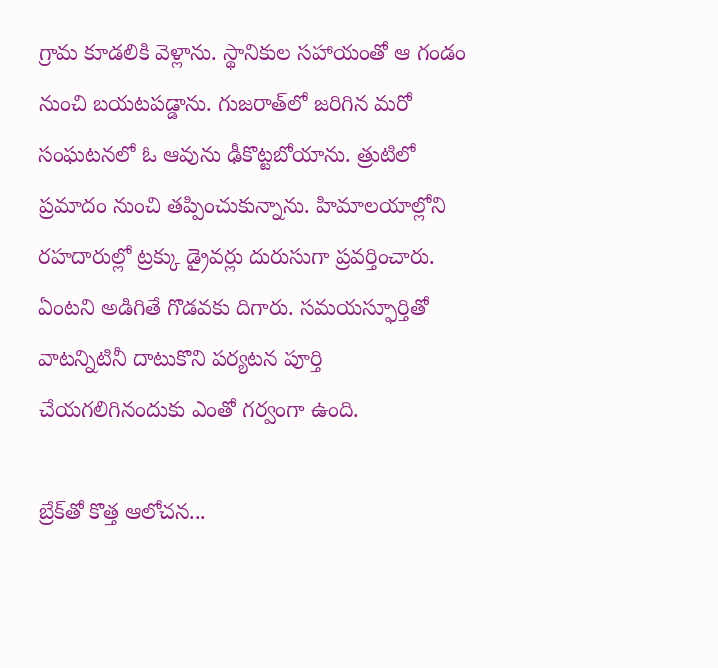గ్రామ కూడలికి వెళ్లాను. స్థానికుల సహాయంతో ఆ గండం నుంచి బయటపడ్డాను. గుజరాత్‌లో జరిగిన మరో సంఘటనలో ఓ ఆవును ఢీకొట్టబోయాను. త్రుటిలో ప్రమాదం నుంచి తప్పించుకున్నాను. హిమాలయాల్లోని రహదారుల్లో ట్రక్కు డ్రైవర్లు దురుసుగా ప్రవర్తించారు. ఏంటని అడిగితే గొడవకు దిగారు. సమయస్ఫూర్తితో వాటన్నిటినీ దాటుకొని పర్యటన పూర్తి చేయగలిగినందుకు ఎంతో గర్వంగా ఉంది.

బ్రేక్‌తో కొత్త ఆలోచన...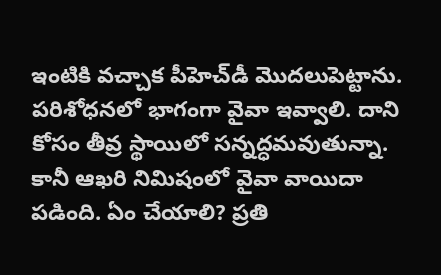ఇంటికి వచ్చాక పీహెచ్‌డీ మొదలుపెట్టాను. పరిశోధనలో భాగంగా వైవా ఇవ్వాలి. దాని కోసం తీవ్ర స్థాయిలో సన్నద్ధమవుతున్నా. కానీ ఆఖరి నిమిషంలో వైవా వాయిదా పడింది. ఏం చేయాలి? ప్రతి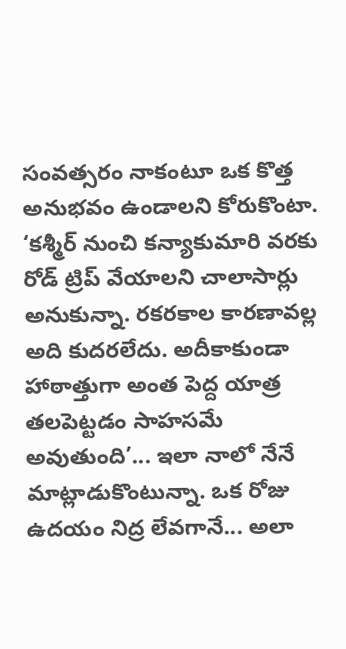సంవత్సరం నాకంటూ ఒక కొత్త అనుభవం ఉండాలని కోరుకొంటా. ‘కశ్మీర్‌ నుంచి కన్యాకుమారి వరకు రోడ్‌ ట్రిప్‌ వేయాలని చాలాసార్లు అనుకున్నా. రకరకాల కారణావల్ల అది కుదరలేదు. అదీకాకుండా హాఠాత్తుగా అంత పెద్ద యాత్ర తలపెట్టడం సాహసమే అవుతుంది’... ఇలా నాలో నేనే మాట్లాడుకొంటున్నా. ఒక రోజు ఉదయం నిద్ర లేవగానే... అలా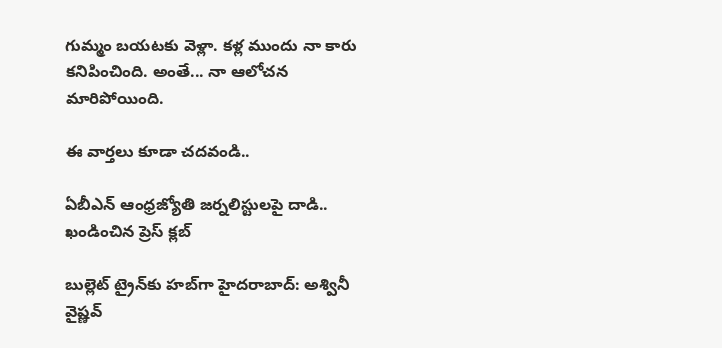గుమ్మం బయటకు వెళ్లా. కళ్ల ముందు నా కారు కనిపించింది. అంతే... నా ఆలోచన మారిపోయింది.

ఈ వార్తలు కూడా చదవండి..

ఏబీఎన్ ఆంధ్రజ్యోతి జర్నలిస్టులపై దాడి.. ఖండించిన ప్రెస్ క్లబ్

బుల్లెట్ ట్రైన్‌కు హబ్‌గా హైదరాబాద్: అశ్వినీ వైష్ణవ్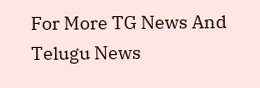For More TG News And Telugu News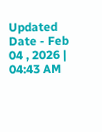Updated Date - Feb 04 , 2026 | 04:43 AM